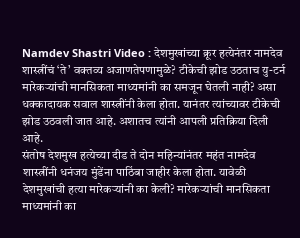Namdev Shastri Video : देशमुखांच्या क्रूर हत्येनंतर नामदेव शास्त्रींचं ‘ते’ वक्तव्य अजाणतेपणामुळे? टीकेची झोड उठताच यु-टर्न
मारेकऱ्यांची मानसिकता माध्यमांनी का समजून घेतली नाही? असा धक्कादायक सवाल शास्त्रींनी केला होता. यानंतर त्यांच्यावर टीकेची झोड उठवली जात आहे. अशातच त्यांनी आपली प्रतिक्रिया दिली आहे.
संतोष देशमुख हत्येच्या दीड ते दोन महिन्यांनंतर महंत नामदेव शास्त्रींनी धनंजय मुंडेंना पाठिंबा जाहीर केला होता. यावेळी देशमुखांची हत्या मारेकऱ्यांनी का केली? मारेकऱ्यांची मानसिकता माध्यमांनी का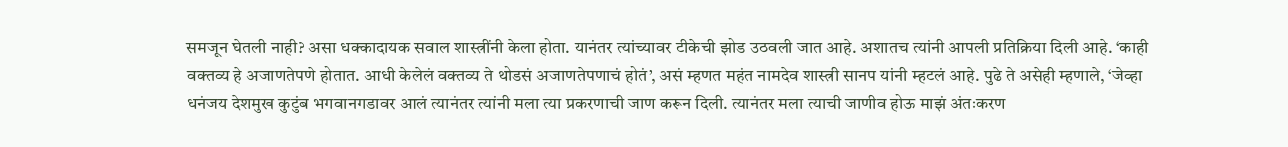समजून घेतली नाही? असा धक्कादायक सवाल शास्त्रींनी केला होता. यानंतर त्यांच्यावर टीकेची झोड उठवली जात आहे. अशातच त्यांनी आपली प्रतिक्रिया दिली आहे. ‘काही वक्तव्य हे अजाणतेपणे होतात. आधी केलेलं वक्तव्य ते थोडसं अजाणतेपणाचं होतं’, असं म्हणत महंत नामदेव शास्त्री सानप यांनी म्हटलं आहे. पुढे ते असेही म्हणाले, ‘जेव्हा धनंजय देशमुख कुटुंब भगवानगडावर आलं त्यानंतर त्यांनी मला त्या प्रकरणाची जाण करून दिली. त्यानंतर मला त्याची जाणीव होऊ माझं अंतःकरण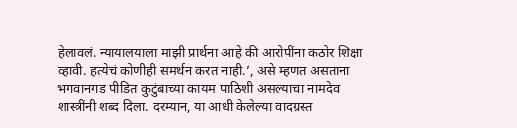हेलावलं. न्यायालयाला माझी प्रार्थना आहे की आरोपींना कठोर शिक्षा व्हावी. हत्येचं कोणीही समर्थन करत नाही.’, असे म्हणत असताना भगवानगड पीडित कुटुंबाच्या कायम पाठिशी असल्याचा नामदेव शास्त्रींनी शब्द दिला. दरम्यान, या आधी केलेल्या वादग्रस्त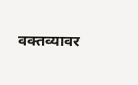वक्तव्यावर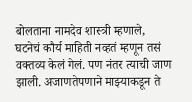बोलताना नामदेव शास्त्री म्हणाले, घटनेचं कौर्य माहिती नव्हतं म्हणून तसं वक्तव्य केलं गेलं. पण नंतर त्याची जाण झाली. अजाणतेपणाने माझ्याकडून ते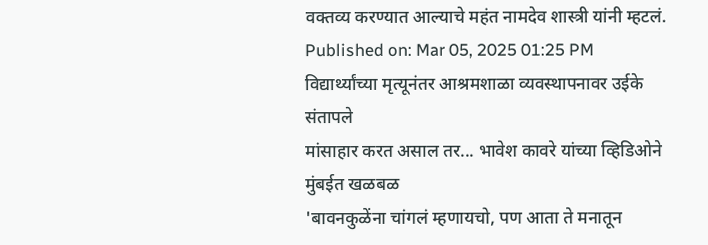वक्तव्य करण्यात आल्याचे महंत नामदेव शास्त्री यांनी म्हटलं.
Published on: Mar 05, 2025 01:25 PM
विद्यार्थ्यांच्या मृत्यूनंतर आश्रमशाळा व्यवस्थापनावर उईके संतापले
मांसाहार करत असाल तर... भावेश कावरे यांच्या व्हिडिओने मुंबईत खळबळ
'बावनकुळेंना चांगलं म्हणायचो, पण आता ते मनातून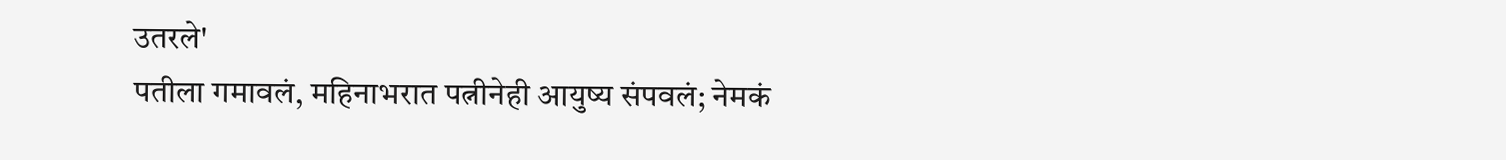उतरले'
पतीला गमावलं, महिनाभरात पत्नीनेही आयुष्य संपवलं; नेमकं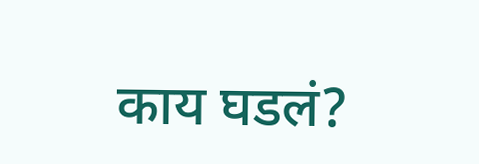काय घडलं?